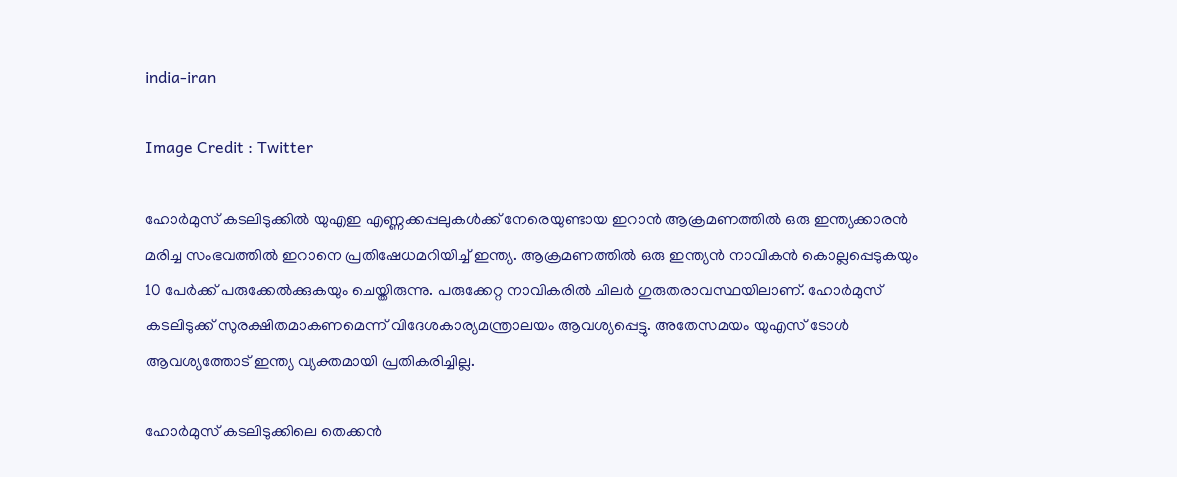india-iran

Image Credit : Twitter

ഹോർമുസ് കടലിടുക്കിൽ യുഎഇ എണ്ണക്കപ്പലുകൾക്ക് നേരെയുണ്ടായ ഇറാൻ ആക്രമണത്തില്‍ ഒരു ഇന്ത്യക്കാരന്‍ മരിച്ച സംഭവത്തില്‍ ഇറാനെ പ്രതിഷേധമറിയിച്ച് ഇന്ത്യ. ആക്രമണത്തില്‍ ഒരു ഇന്ത്യന്‍ നാവികന്‍ കൊല്ലപ്പെടുകയും 10 പേര്‍ക്ക് പരുക്കേല്‍ക്കുകയും ചെയ്തിരുന്നു. പരുക്കേറ്റ നാവികരില്‍ ചിലര്‍ ഗുരുതരാവസ്ഥയിലാണ്. ഹോര്‍മുസ് കടലിടുക്ക് സുരക്ഷിതമാകണമെന്ന് വിദേശകാര്യമന്ത്രാലയം ആവശ്യപ്പെട്ടു. അതേസമയം യുഎസ് ടോള്‍ ആവശ്യത്തോട് ഇന്ത്യ വ്യക്തമായി പ്രതികരിച്ചില്ല.

ഹോർമുസ് കടലിടുക്കിലെ തെക്കൻ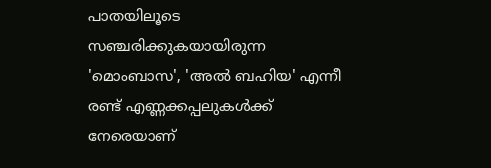പാതയിലൂടെ സഞ്ചരിക്കുകയായിരുന്ന 'മൊംബാസ', 'അൽ ബഹിയ' എന്നീ രണ്ട് എണ്ണക്കപ്പലുകൾക്ക് നേരെയാണ്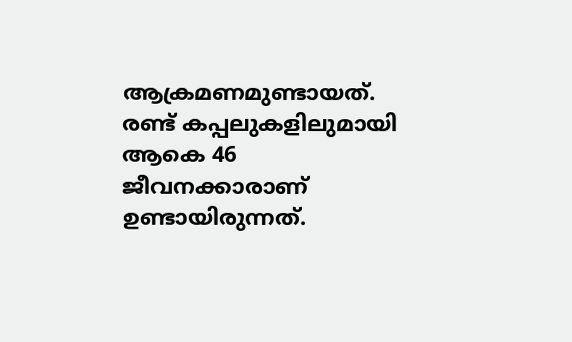ആക്രമണമുണ്ടായത്. രണ്ട് കപ്പലുകളിലുമായി ആകെ 46 ജീവനക്കാരാണ് ഉണ്ടായിരുന്നത്.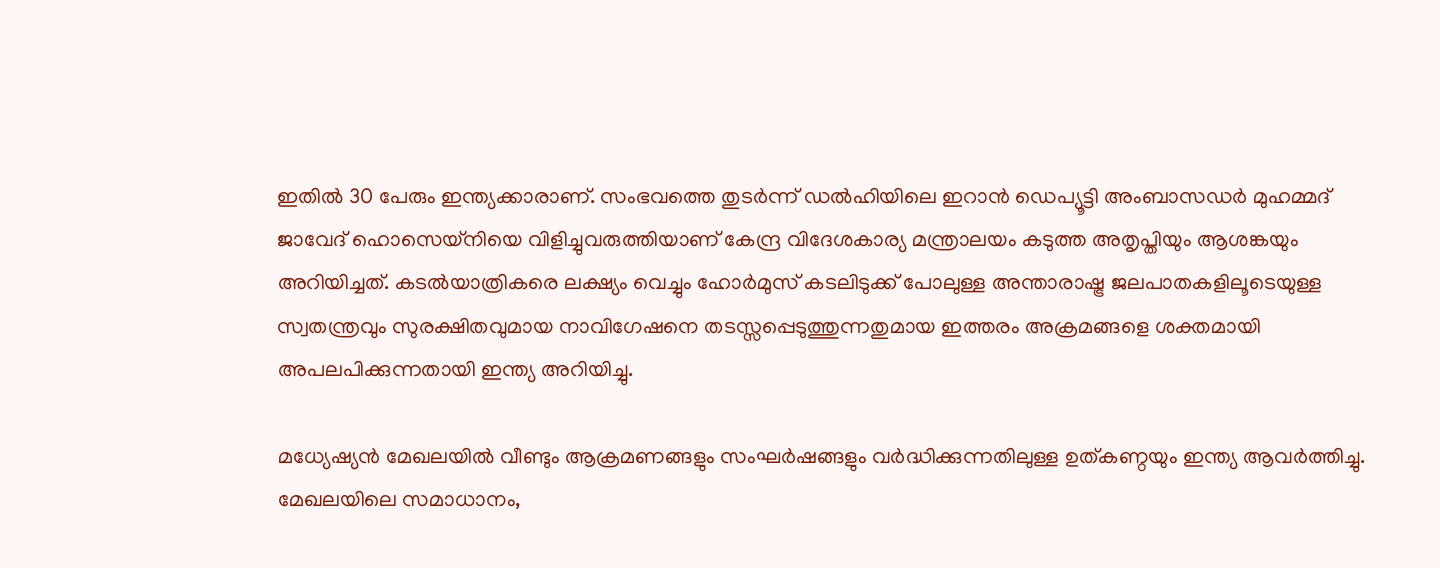ഇതില്‍ 30 പേരും ഇന്ത്യക്കാരാണ്. സംഭവത്തെ തുടർന്ന് ഡൽഹിയിലെ ഇറാൻ ഡെപ്യൂട്ടി അംബാസഡർ മുഹമ്മദ് ജാവേദ് ഹൊസെയ്നിയെ വിളിച്ചുവരുത്തിയാണ് കേന്ദ്ര വിദേശകാര്യ മന്ത്രാലയം കടുത്ത അതൃപ്തിയും ആശങ്കയും അറിയിച്ചത്. കടൽയാത്രികരെ ലക്ഷ്യം വെച്ചും ഹോർമുസ് കടലിടുക്ക് പോലുള്ള അന്താരാഷ്ട്ര ജലപാതകളിലൂടെയുള്ള സ്വതന്ത്രവും സുരക്ഷിതവുമായ നാവിഗേഷനെ തടസ്സപ്പെടുത്തുന്നതുമായ ഇത്തരം അക്രമങ്ങളെ ശക്തമായി അപലപിക്കുന്നതായി ഇന്ത്യ അറിയിച്ചു.

മധ്യേഷ്യൻ മേഖലയിൽ വീണ്ടും ആക്രമണങ്ങളും സംഘർഷങ്ങളും വർദ്ധിക്കുന്നതിലുള്ള ഉത്കണ്ഠയും ഇന്ത്യ ആവര്‍ത്തിച്ചു. മേഖലയിലെ സമാധാനം,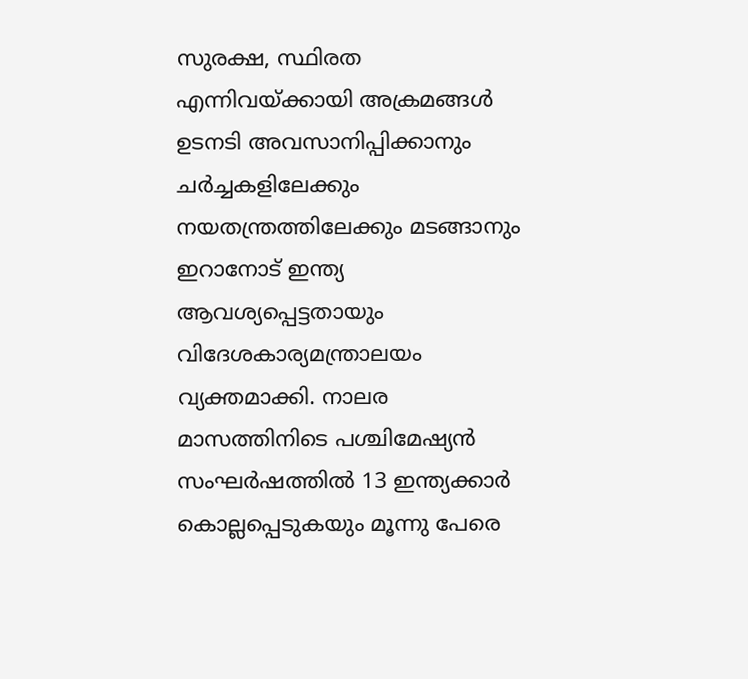സുരക്ഷ, സ്ഥിരത എന്നിവയ്ക്കായി അക്രമങ്ങൾ ഉടനടി അവസാനിപ്പിക്കാനും ചർച്ചകളിലേക്കും നയതന്ത്രത്തിലേക്കും മടങ്ങാനും ഇറാനോട് ഇന്ത്യ ആവശ്യപ്പെട്ടതായും വിദേശകാര്യമന്ത്രാലയം വ്യക്തമാക്കി. നാലര മാസത്തിനിടെ പശ്ചിമേഷ്യന്‍ സംഘര്‍ഷത്തില്‍ 13 ഇന്ത്യക്കാര്‍ കൊല്ലപ്പെടുകയും മൂന്നു പേരെ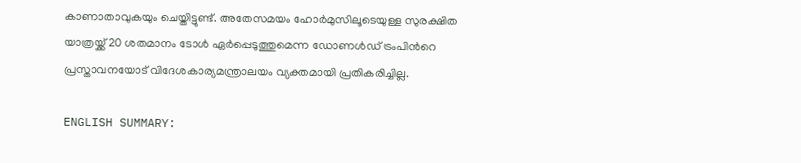കാണാതാവുകയും ചെയ്തിട്ടുണ്ട്. അതേസമയം ഹോര്‍മുസിലൂടെയുള്ള സുരക്ഷിത യാത്രയ്ക്ക് 20 ശതമാനം ടോള്‍ ഏര്‍പ്പെടുത്തുമെന്ന ഡോണള്‍ഡ് ട്രംപിന്‍റെ പ്രസ്താവനയോട് വിദേശകാര്യമന്ത്രാലയം വ്യക്തമായി പ്രതികരിച്ചില്ല.

ENGLISH SUMMARY: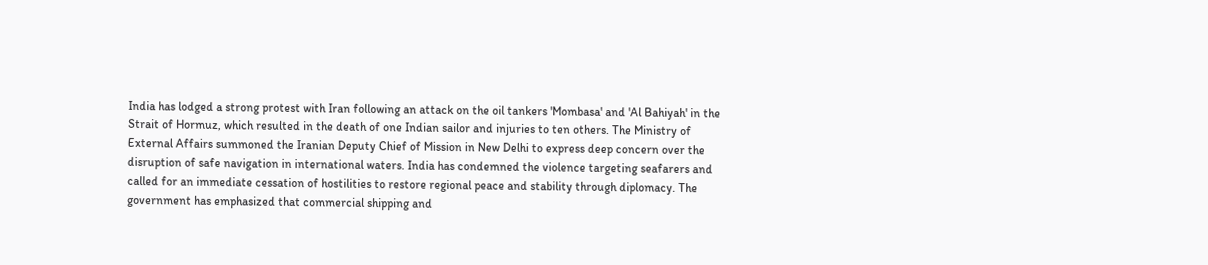India has lodged a strong protest with Iran following an attack on the oil tankers 'Mombasa' and 'Al Bahiyah' in the Strait of Hormuz, which resulted in the death of one Indian sailor and injuries to ten others. The Ministry of External Affairs summoned the Iranian Deputy Chief of Mission in New Delhi to express deep concern over the disruption of safe navigation in international waters. India has condemned the violence targeting seafarers and called for an immediate cessation of hostilities to restore regional peace and stability through diplomacy. The government has emphasized that commercial shipping and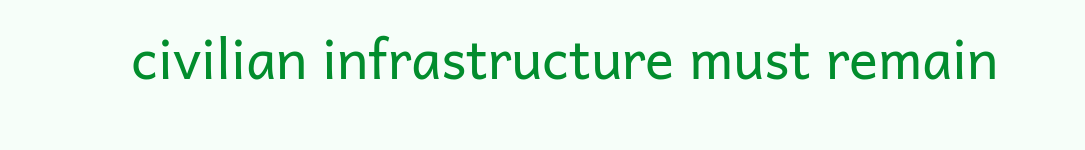civilian infrastructure must remain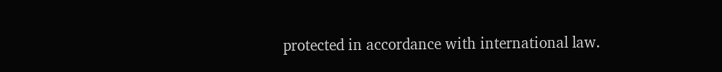protected in accordance with international law.